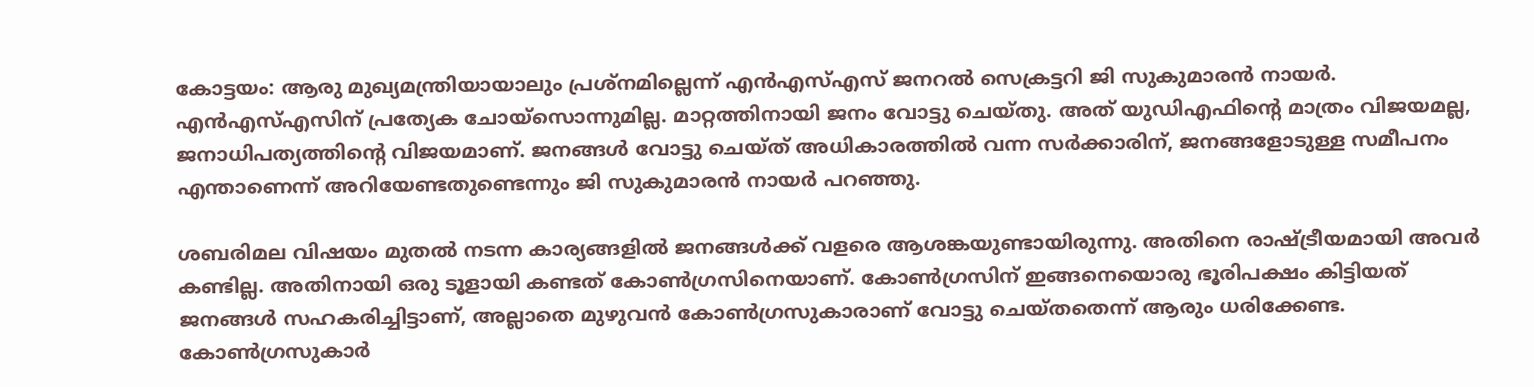കോട്ടയം: ആരു മുഖ്യമന്ത്രിയായാലും പ്രശ്‌നമില്ലെന്ന് എന്‍എസ്എസ് ജനറല്‍ സെക്രട്ടറി ജി സുകുമാരന്‍ നായര്‍. എന്‍എസ്എസിന് പ്രത്യേക ചോയ്‌സൊന്നുമില്ല. മാറ്റത്തിനായി ജനം വോട്ടു ചെയ്തു. അത് യുഡിഎഫിന്റെ മാത്രം വിജയമല്ല, ജനാധിപത്യത്തിന്റെ വിജയമാണ്. ജനങ്ങള്‍ വോട്ടു ചെയ്ത് അധികാരത്തില്‍ വന്ന സര്‍ക്കാരിന്, ജനങ്ങളോടുള്ള സമീപനം എന്താണെന്ന് അറിയേണ്ടതുണ്ടെന്നും ജി സുകുമാരന്‍ നായര്‍ പറഞ്ഞു.

ശബരിമല വിഷയം മുതല്‍ നടന്ന കാര്യങ്ങളില്‍ ജനങ്ങള്‍ക്ക് വളരെ ആശങ്കയുണ്ടായിരുന്നു. അതിനെ രാഷ്ട്രീയമായി അവര്‍ കണ്ടില്ല. അതിനായി ഒരു ടൂളായി കണ്ടത് കോണ്‍ഗ്രസിനെയാണ്. കോണ്‍ഗ്രസിന് ഇങ്ങനെയൊരു ഭൂരിപക്ഷം കിട്ടിയത് ജനങ്ങള്‍ സഹകരിച്ചിട്ടാണ്, അല്ലാതെ മുഴുവന്‍ കോണ്‍ഗ്രസുകാരാണ് വോട്ടു ചെയ്തതെന്ന് ആരും ധരിക്കേണ്ട. കോണ്‍ഗ്രസുകാര്‍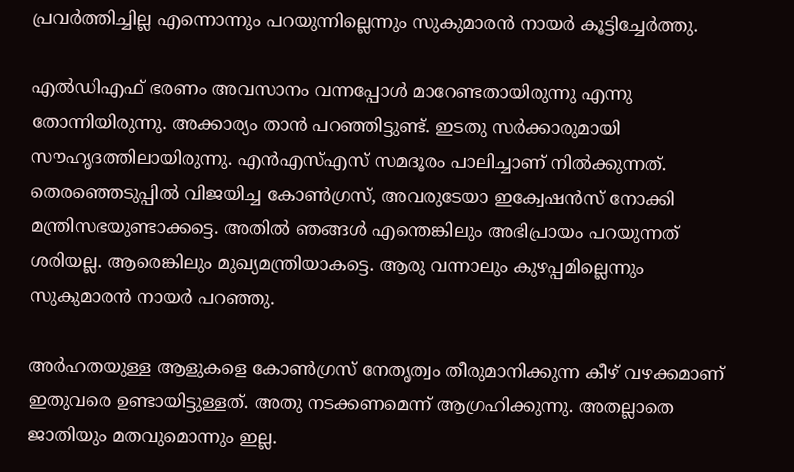പ്രവര്‍ത്തിച്ചില്ല എന്നൊന്നും പറയുന്നില്ലെന്നും സുകുമാരന്‍ നായര്‍ കൂട്ടിച്ചേര്‍ത്തു.

എല്‍ഡിഎഫ് ഭരണം അവസാനം വന്നപ്പോള്‍ മാറേണ്ടതായിരുന്നു എന്നു തോന്നിയിരുന്നു. അക്കാര്യം താന്‍ പറഞ്ഞിട്ടുണ്ട്. ഇടതു സര്‍ക്കാരുമായി സൗഹൃദത്തിലായിരുന്നു. എന്‍എസ്എസ് സമദൂരം പാലിച്ചാണ് നില്‍ക്കുന്നത്. തെരഞ്ഞെടുപ്പില്‍ വിജയിച്ച കോണ്‍ഗ്രസ്, അവരുടേയാ ഇക്വേഷന്‍സ് നോക്കി മന്ത്രിസഭയുണ്ടാക്കട്ടെ. അതില്‍ ഞങ്ങള്‍ എന്തെങ്കിലും അഭിപ്രായം പറയുന്നത് ശരിയല്ല. ആരെങ്കിലും മുഖ്യമന്ത്രിയാകട്ടെ. ആരു വന്നാലും കുഴപ്പമില്ലെന്നും സുകുമാരന്‍ നായര്‍ പറഞ്ഞു.

അര്‍ഹതയുള്ള ആളുകളെ കോണ്‍ഗ്രസ് നേതൃത്വം തീരുമാനിക്കുന്ന കീഴ് വഴക്കമാണ് ഇതുവരെ ഉണ്ടായിട്ടുള്ളത്. അതു നടക്കണമെന്ന് ആഗ്രഹിക്കുന്നു. അതല്ലാതെ ജാതിയും മതവുമൊന്നും ഇല്ല.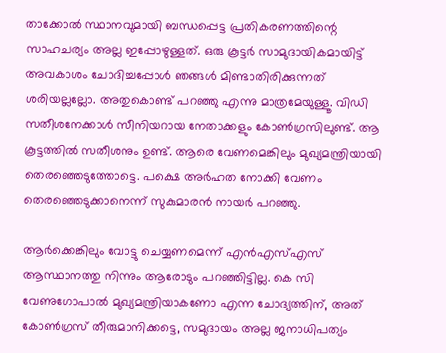താക്കോല്‍ സ്ഥാനവുമായി ബന്ധപ്പെട്ട പ്രതികരണത്തിന്റെ സാഹചര്യം അല്ല ഇപ്പോഴുള്ളത്. ഒരു കൂട്ടര്‍ സാമുദായികമായിട്ട് അവകാശം ചോദിച്ചപ്പോള്‍ ഞങ്ങള്‍ മിണ്ടാതിരിക്കുന്നത് ശരിയല്ലല്ലോ. അതുകൊണ്ട് പറഞ്ഞു എന്നു മാത്രമേയുള്ളൂ. വിഡി സതീശനേക്കാള്‍ സീനിയറായ നേതാക്കളും കോണ്‍ഗ്രസിലുണ്ട്. ആ കൂട്ടത്തില്‍ സതീശനും ഉണ്ട്. ആരെ വേണമെങ്കിലും മുഖ്യമന്ത്രിയായി തെരഞ്ഞെടുത്തോട്ടെ. പക്ഷെ അര്‍ഹത നോക്കി വേണം തെരഞ്ഞെടുക്കാനെന്ന് സുകുമാരന്‍ നായര്‍ പറഞ്ഞു.

ആര്‍ക്കെങ്കിലും വോട്ടു ചെയ്യണമെന്ന് എന്‍എസ്എസ് ആസ്ഥാനത്തു നിന്നും ആരോടും പറഞ്ഞിട്ടില്ല. കെ സി വേണുഗോപാല്‍ മുഖ്യമന്ത്രിയാകണോ എന്ന ചോദ്യത്തിന്, അത് കോണ്‍ഗ്രസ് തീരുമാനിക്കട്ടെ, സമുദായം അല്ല ജനാധിപത്യം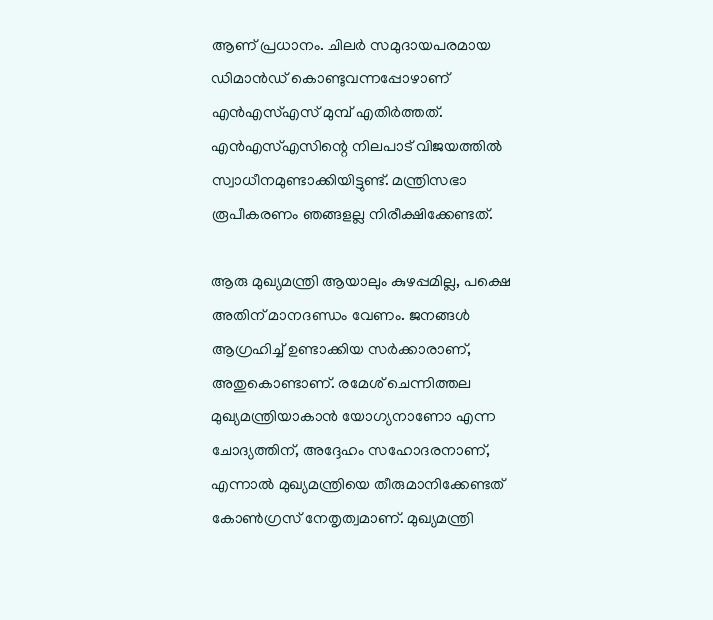ആണ് പ്രധാനം. ചിലര്‍ സമുദായപരമായ ഡിമാന്‍ഡ് കൊണ്ടുവന്നപ്പോഴാണ് എന്‍എസ്എസ് മുമ്പ് എതിര്‍ത്തത്. എന്‍എസ്എസിന്റെ നിലപാട് വിജയത്തില്‍ സ്വാധീനമുണ്ടാക്കിയിട്ടുണ്ട്. മന്ത്രിസഭാ രൂപീകരണം ഞങ്ങളല്ല നിരീക്ഷിക്കേണ്ടത്.

ആരു മുഖ്യമന്ത്രി ആയാലും കുഴപ്പമില്ല, പക്ഷെ അതിന് മാനദണ്ഡം വേണം. ജനങ്ങള്‍ ആഗ്രഹിച്ച് ഉണ്ടാക്കിയ സര്‍ക്കാരാണ്, അതുകൊണ്ടാണ്. രമേശ് ചെന്നിത്തല മുഖ്യമന്ത്രിയാകാന്‍ യോഗ്യനാണോ എന്ന ചോദ്യത്തിന്, അദ്ദേഹം സഹോദരനാണ്, എന്നാല്‍ മുഖ്യമന്ത്രിയെ തീരുമാനിക്കേണ്ടത് കോണ്‍ഗ്രസ് നേതൃത്വമാണ്. മുഖ്യമന്ത്രി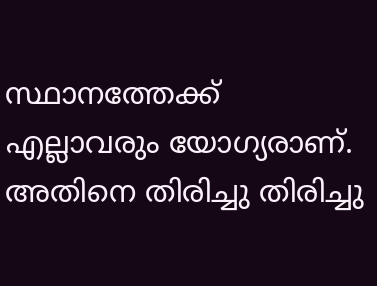സ്ഥാനത്തേക്ക് എല്ലാവരും യോഗ്യരാണ്. അതിനെ തിരിച്ചു തിരിച്ചു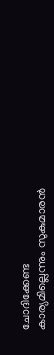ചോദിക്കേണ്ട കാര്യമില്ലെന്നും സുകുമാരന്‍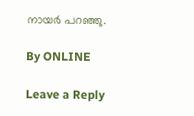നായര്‍ പറഞ്ഞു.

By ONLINE

Leave a Reply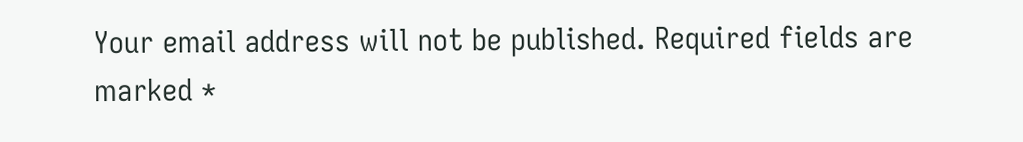Your email address will not be published. Required fields are marked *